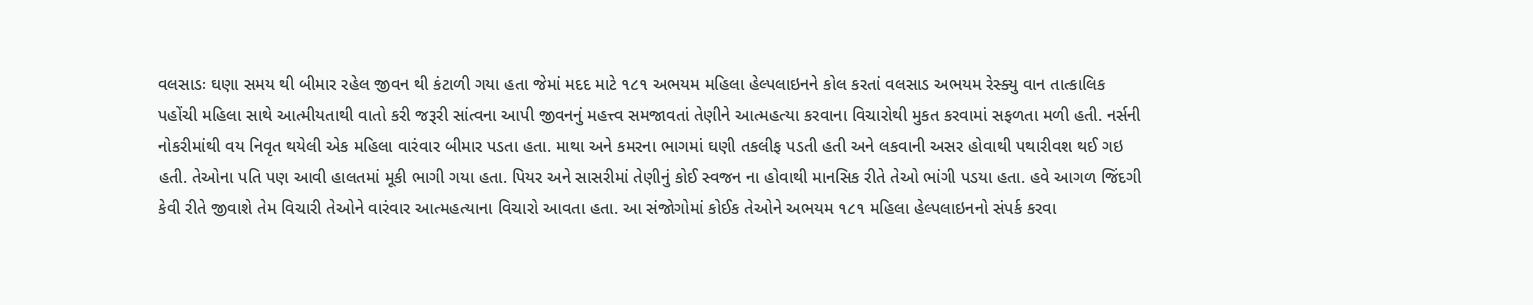વલસાડઃ ઘણા સમય થી બીમાર રહેલ જીવન થી કંટાળી ગયા હતા જેમાં મદદ માટે ૧૮૧ અભયમ મહિલા હેલ્પલાઇનને કોલ કરતાં વલસાડ અભયમ રેસ્ક્યુ વાન તાત્કાલિક પહોંચી મહિલા સાથે આત્મીયતાથી વાતો કરી જરૂરી સાંત્વના આપી જીવનનું મહત્ત્વ સમજાવતાં તેણીને આત્મહત્યા કરવાના વિચારોથી મુકત કરવામાં સફળતા મળી હતી. નર્સની નોકરીમાંથી વય નિવૃત થયેલી એક મહિલા વારંવાર બીમાર પડતા હતા. માથા અને કમરના ભાગમાં ઘણી તકલીફ પડતી હતી અને લકવાની અસર હોવાથી પથારીવશ થઈ ગઇ હતી. તેઓના પતિ પણ આવી હાલતમાં મૂકી ભાગી ગયા હતા. પિયર અને સાસરીમાં તેણીનું કોઈ સ્વજન ના હોવાથી માનસિક રીતે તેઓ ભાંગી પડયા હતા. હવે આગળ જિંદગી કેવી રીતે જીવાશે તેમ વિચારી તેઓને વારંવાર આત્મહત્યાના વિચારો આવતા હતા. આ સંજોગોમાં કોઈક તેઓને અભયમ ૧૮૧ મહિલા હેલ્પલાઇનનો સંપર્ક કરવા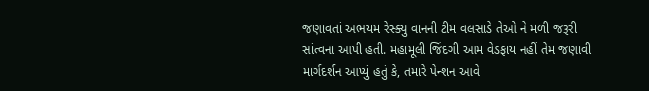જણાવતાં અભયમ રેસ્ક્યુ વાનની ટીમ વલસાડે તેઓ ને મળી જરૂરી સાંત્વના આપી હતી. મહામૂલી જિંદગી આમ વેડફાય નહીં તેમ જણાવી માર્ગદર્શન આપ્યું હતું કે, તમારે પેન્શન આવે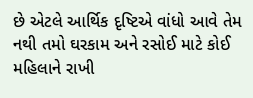છે એટલે આર્થિક દૃષ્ટિએ વાંધો આવે તેમ નથી તમો ઘરકામ અને રસોઈ માટે કોઈ મહિલાને રાખી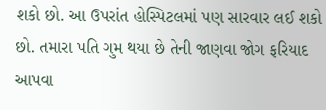શકો છો. આ ઉપરાંત હોસ્પિટલમાં પણ સારવાર લઈ શકો છો. તમારા પતિ ગુમ થયા છે તેની જાણવા જોગ ફરિયાદ આપવા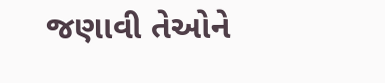જણાવી તેઓને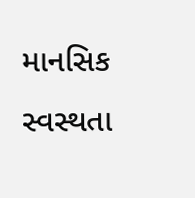માનસિક સ્વસ્થતા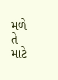મળે તે માટે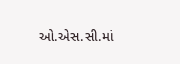ઓ.એસ.સી.માં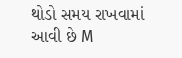થોડો સમય રાખવામાં આવી છે M